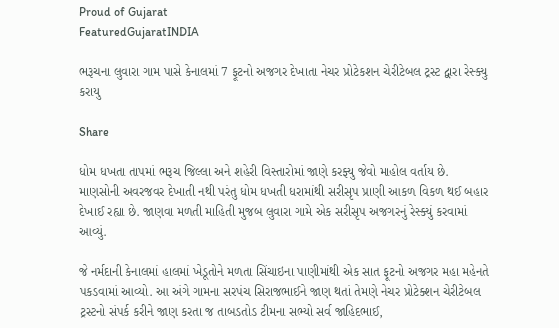Proud of Gujarat
FeaturedGujaratINDIA

ભરૂચના લુવારા ગામ પાસે કેનાલમાં 7 ફૂટનો અજગર દેખાતા નેચર પ્રોટેકશન ચેરીટેબલ ટ્રસ્ટ દ્વારા રેસ્ક્યુ કરાયુ

Share

ધોમ ધખતા તાપમાં ભરૂચ જિલ્લા અને શહેરી વિસ્તારોમાં જાણે કરફ્યુ જેવો માહોલ વર્તાય છે. માણસોની અવરજવર દેખાતી નથી પરંતુ ધોમ ધખતી ધરામાંથી સરીસૃપ પ્રાણી આકળ વિકળ થઈ બહાર દેખાઈ રહ્યા છે. જાણવા મળતી માહિતી મુજબ લુવારા ગામે એક સરીસૃપ અજગરનું રેસ્ક્યું કરવામાં આવ્યું.

જે નર્મદાની કેનાલમાં હાલમાં ખેડૂતોને મળતા સિંચાઇના પાણીમાંથી એક સાત ફૂટનો અજગર મહા મહેનતે પકડવામાં આવ્યો. આ અંગે ગામના સરપંચ સિરાજભાઈને જાણ થતાં તેમણે નેચર પ્રોટેક્શન ચેરીટેબલ ટ્રસ્ટનો સંપર્ક કરીને જાણ કરતા જ તાબડતોડ ટીમના સભ્યો સર્વ જાહિદભાઈ,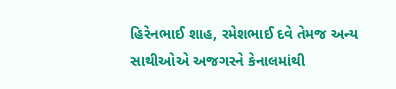હિરેનભાઈ શાહ, રમેશભાઈ દવે તેમજ અન્ય સાથીઓએ અજગરને કેનાલમાંથી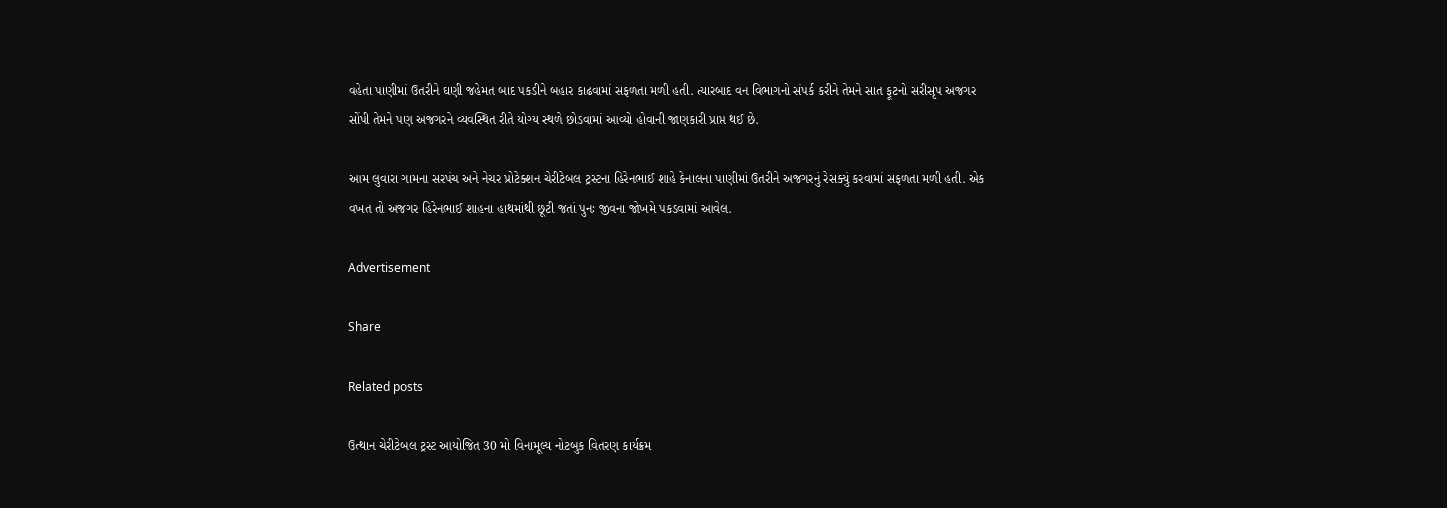વહેતા પાણીમાં ઉતરીને ઘણી જહેમત બાદ પકડીને બહાર કાઢવામાં સફળતા મળી હતી. ત્યારબાદ વન વિભાગનો સંપર્ક કરીને તેમને સાત ફૂટનો સરીસૃપ અજગર સોંપી તેમને પણ અજગરને વ્યવસ્થિત રીતે યોગ્ય સ્થળે છોડવામાં આવ્યો હોવાની જાણકારી પ્રાપ્ત થઈ છે.

આમ લુવારા ગામના સરપંચ અને નેચર પ્રોટેક્શન ચેરીટેબલ ટ્રસ્ટના હિરેનભાઈ શાહે કેનાલના પાણીમાં ઉતરીને અજગરનું રેસક્યું કરવામાં સફળતા મળી હતી. એક વખત તો અજગર હિરેનભાઈ શાહના હાથમાંથી છૂટી જતાં પુનઃ જીવના જોખમે પકડવામાં આવેલ.

Advertisement

Share

Related posts

ઉત્થાન ચેરીટેબલ ટ્રસ્ટ આયોજિત 30 મો વિનામૂલ્ય નોટબુક વિતરણ કાર્યક્રમ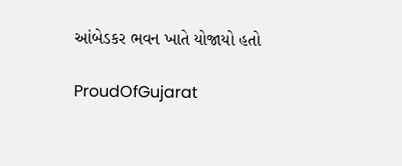આંબેડકર ભવન ખાતે યોજાયો હતો

ProudOfGujarat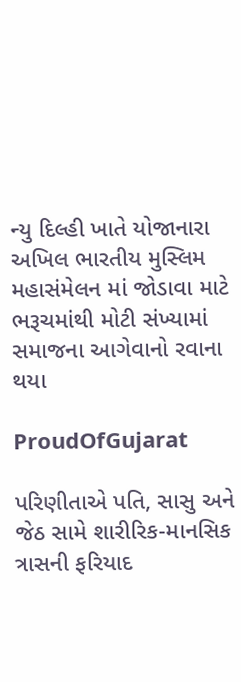ન્યુ દિલ્હી ખાતે યોજાનારા અખિલ ભારતીય મુસ્લિમ મહાસંમેલન માં જોડાવા માટે ભરૂચમાંથી મોટી સંખ્યામાં સમાજના આગેવાનો રવાના થયા

ProudOfGujarat

પરિણીતાએ પતિ, સાસુ અને જેઠ સામે શારીરિક-માનસિક ત્રાસની ફરિયાદ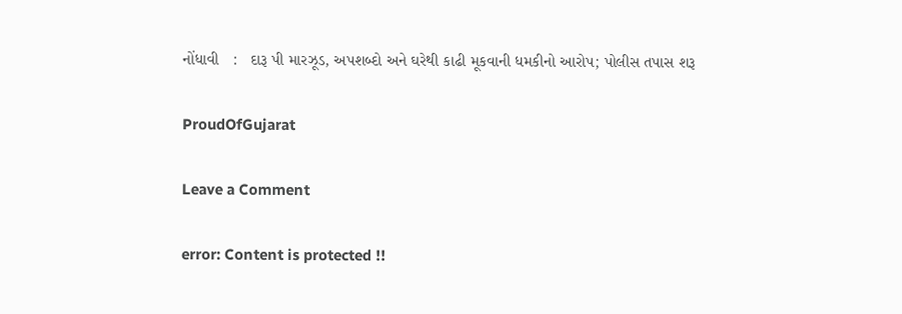નોંધાવી   :   દારૂ પી મારઝૂડ, અપશબ્દો અને ઘરેથી કાઢી મૂકવાની ધમકીનો આરોપ; પોલીસ તપાસ શરૂ

ProudOfGujarat

Leave a Comment

error: Content is protected !!